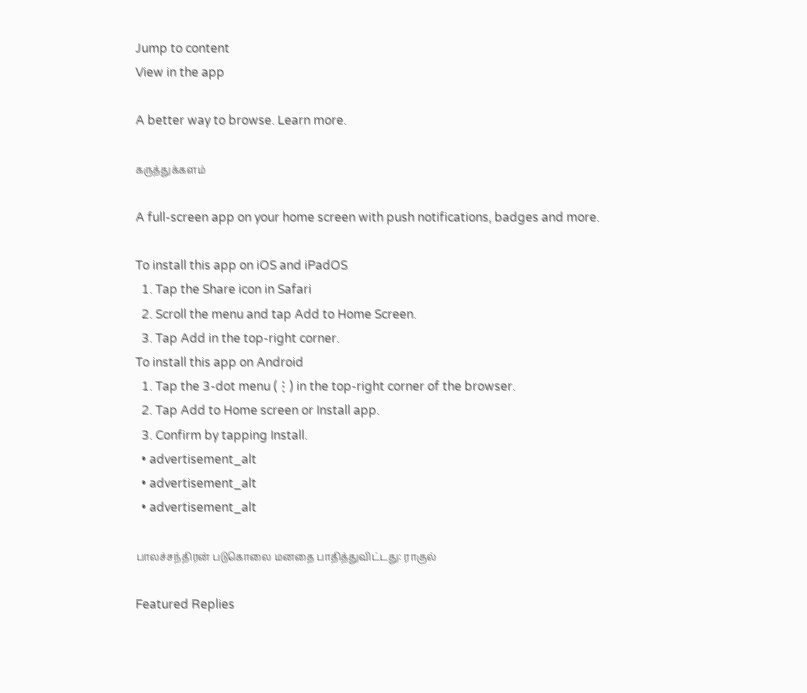Jump to content
View in the app

A better way to browse. Learn more.

கருத்துக்களம்

A full-screen app on your home screen with push notifications, badges and more.

To install this app on iOS and iPadOS
  1. Tap the Share icon in Safari
  2. Scroll the menu and tap Add to Home Screen.
  3. Tap Add in the top-right corner.
To install this app on Android
  1. Tap the 3-dot menu (⋮) in the top-right corner of the browser.
  2. Tap Add to Home screen or Install app.
  3. Confirm by tapping Install.
  • advertisement_alt
  • advertisement_alt
  • advertisement_alt

பாலச்சந்திரன் படுகொலை மனதை பாதித்துவிட்டது: ராகுல்

Featured Replies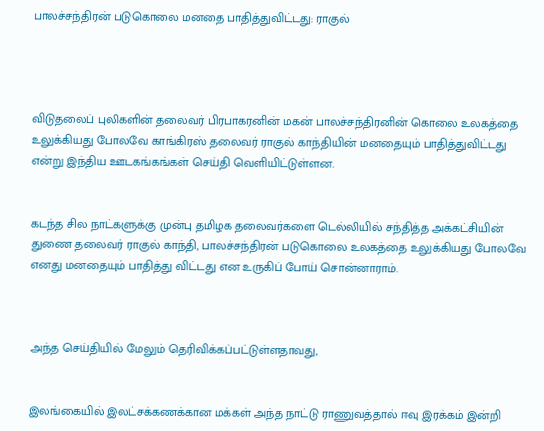பாலச்சந்திரன் படுகொலை மனதை பாதித்துவிட்டது: ராகுல்




விடுதலைப் புலிகளின் தலைவர் பிரபாகரனின் மகன் பாலச்சந்திரனின் கொலை உலகத்தை உலுக்கியது போலவே காங்கிரஸ் தலைவர் ராகுல் காந்தியின் மனதையும் பாதித்துவிட்டது என்று இந்திய ஊடகங்கங்கள் செய்தி வெளியிட்டுள்ளன.


கடந்த சில நாட்களுக்கு முன்பு தமிழக தலைவர்களை டெல்லியில் சந்தித்த அக்கட்சியின் துணை தலைவர் ராகுல் காந்தி, பாலச்சந்திரன் படுகொலை உலகத்தை உலுக்கியது போலவே எனது மனதையும் பாதித்து விட்டது என உருகிப் போய் சொன்னாராம்.



அந்த செய்தியில் மேலும் தெரிவிக்கப்பட்டுள்ளதாவது,


இலங்கையில் இலட்சக்கணக்கான மக்கள் அந்த நாட்டு ராணுவத்தால் ஈவு இரக்கம் இன்றி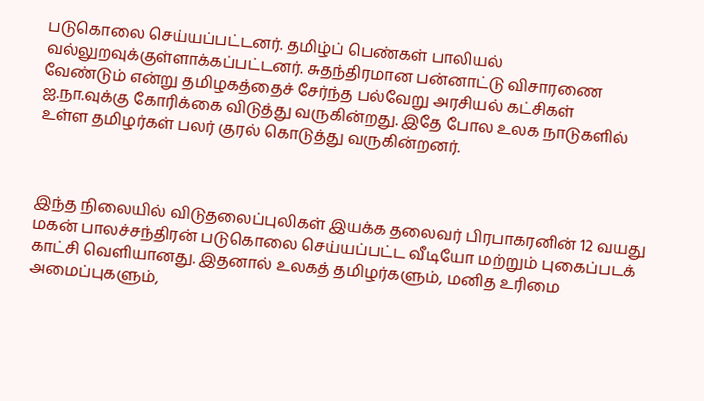படுகொலை செய்யப்பட்டனர். தமிழ்ப் பெண்கள் பாலியல் வல்லுறவுக்குள்ளாக்கப்பட்டனர். சுதந்திரமான பன்னாட்டு விசாரணை வேண்டும் என்று தமிழகத்தைச் சேர்ந்த பல்வேறு அரசியல் கட்சிகள் ஐ.நா.வுக்கு கோரிக்கை விடுத்து வருகின்றது. இதே போல உலக நாடுகளில் உள்ள தமிழர்கள் பலர் குரல் கொடுத்து வருகின்றனர்.



இந்த நிலையில் விடுதலைப்புலிகள் இயக்க தலைவர் பிரபாகரனின் 12 வயது மகன் பாலச்சந்திரன் படுகொலை செய்யப்பட்ட வீடியோ மற்றும் புகைப்படக் காட்சி வெளியானது. இதனால் உலகத் தமிழர்களும், மனித உரிமை அமைப்புகளும்,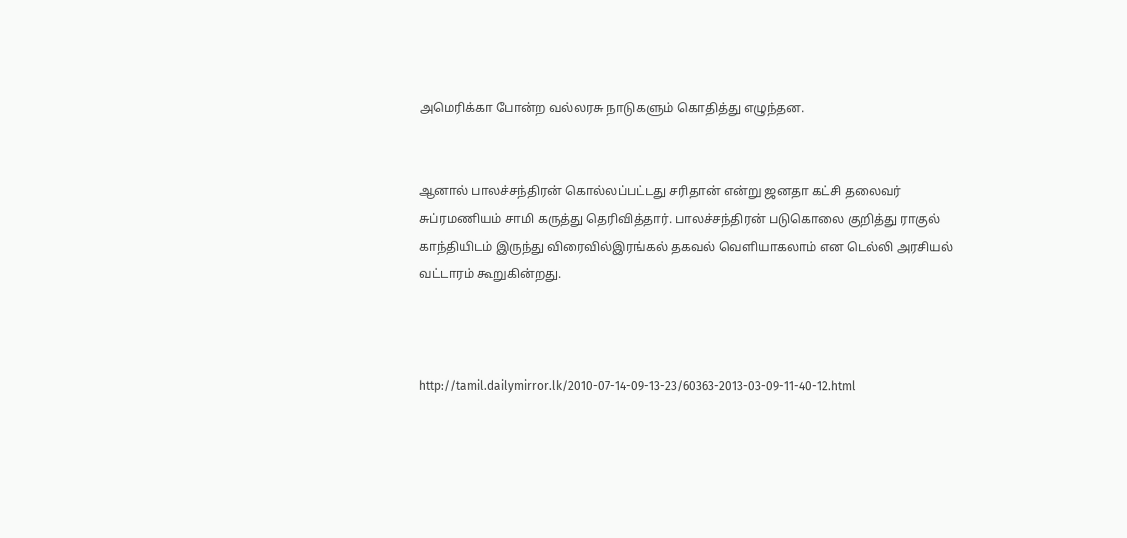அமெரிக்கா போன்ற வல்லரசு நாடுகளும் கொதித்து எழுந்தன.


ஆனால் பாலச்சந்திரன் கொல்லப்பட்டது சரிதான் என்று ஜனதா கட்சி தலைவர் சுப்ரமணியம் சாமி கருத்து தெரிவித்தார். பாலச்சந்திரன் படுகொலை குறித்து ராகுல் காந்தியிடம் இருந்து விரைவில்இரங்கல் தகவல் வெளியாகலாம் என டெல்லி அரசியல் வட்டாரம் கூறுகின்றது.



http://tamil.dailymirror.lk/2010-07-14-09-13-23/60363-2013-03-09-11-40-12.html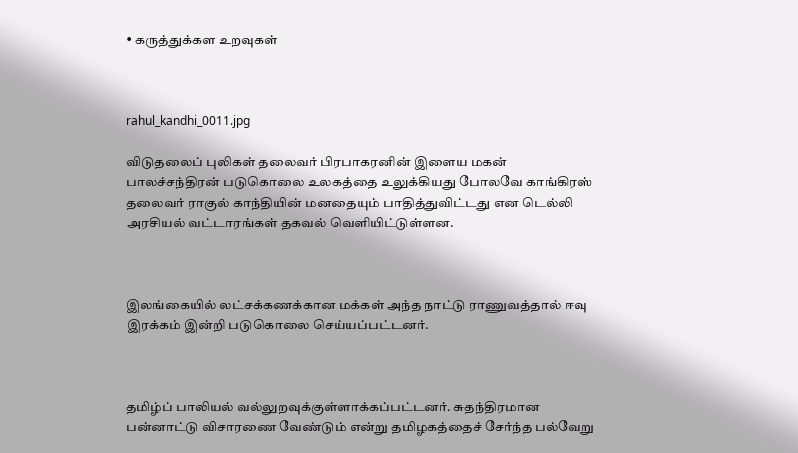• கருத்துக்கள உறவுகள்



rahul_kandhi_0011.jpg

விடுதலைப் புலிகள் தலைவர் பிரபாகரனின் இளைய மகன் பாலச்சந்திரன் படுகொலை உலகத்தை உலுக்கியது போலவே காங்கிரஸ் தலைவர் ராகுல் காந்தியின் மனதையும் பாதித்துவிட்டது என டெல்லி அரசியல் வட்டாரங்கள் தகவல் வெளியிட்டுள்ளன.



இலங்கையில் லட்சக்கணக்கான மக்கள் அந்த நாட்டு ராணுவத்தால் ஈவு இரக்கம் இன்றி படுகொலை செய்யப்பட்டனர்.



தமிழ்ப் பாலியல் வல்லுறவுக்குள்ளாக்கப்பட்டனர். சுதந்திரமான பன்னாட்டு விசாரணை வேண்டும் என்று தமிழகத்தைச் சேர்ந்த பல்வேறு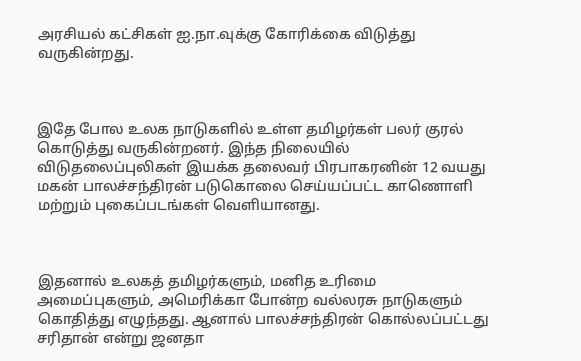அரசியல் கட்சிகள் ஐ.நா.வுக்கு கோரிக்கை விடுத்து வருகின்றது.



இதே போல உலக நாடுகளில் உள்ள தமிழர்கள் பலர் குரல் கொடுத்து வருகின்றனர். இந்த நிலையில் விடுதலைப்புலிகள் இயக்க தலைவர் பிரபாகரனின் 12 வயது மகன் பாலச்சந்திரன் படுகொலை செய்யப்பட்ட காணொளி மற்றும் புகைப்படங்கள் வெளியானது.



இதனால் உலகத் தமிழர்களும், மனித உரிமை அமைப்புகளும், அமெரிக்கா போன்ற வல்லரசு நாடுகளும் கொதித்து எழுந்தது. ஆனால் பாலச்சந்திரன் கொல்லப்பட்டது சரிதான் என்று ஜனதா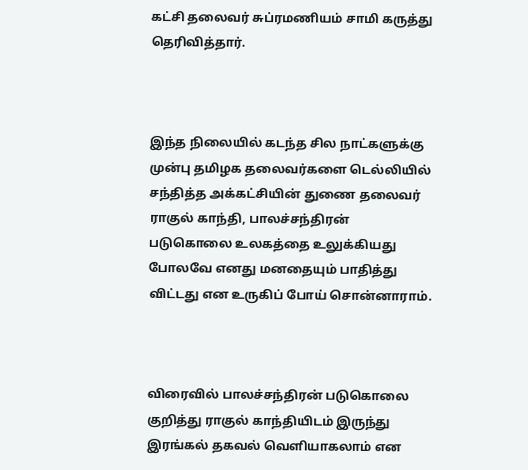கட்சி தலைவர் சுப்ரமணியம் சாமி கருத்து தெரிவித்தார்.



இந்த நிலையில் கடந்த சில நாட்களுக்கு முன்பு தமிழக தலைவர்களை டெல்லியில் சந்தித்த அக்கட்சியின் துணை தலைவர் ராகுல் காந்தி, பாலச்சந்திரன் படுகொலை உலகத்தை உலுக்கியது போலவே எனது மனதையும் பாதித்து விட்டது என உருகிப் போய் சொன்னாராம்.



விரைவில் பாலச்சந்திரன் படுகொலை குறித்து ராகுல் காந்தியிடம் இருந்து இரங்கல் தகவல் வெளியாகலாம் என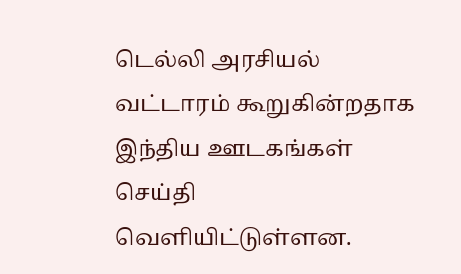டெல்லி அரசியல் வட்டாரம் கூறுகின்றதாக இந்திய ஊடகங்கள் செய்தி வெளியிட்டுள்ளன.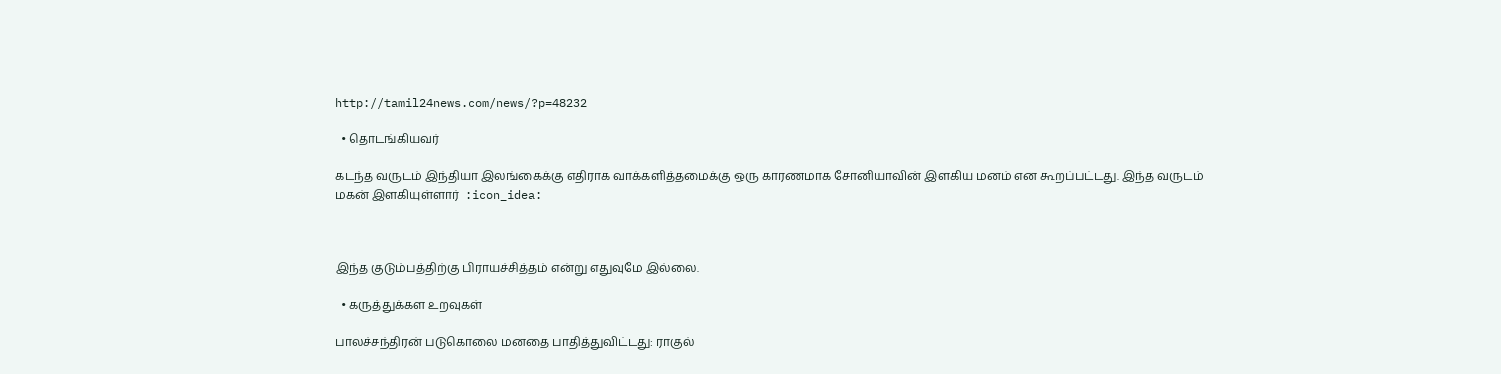http://tamil24news.com/news/?p=48232

  • தொடங்கியவர்

கடந்த வருடம் இந்தியா இலங்கைக்கு எதிராக வாக்களித்தமைக்கு ஒரு காரணமாக சோனியாவின் இளகிய மனம் என கூறப்பட்டது. இந்த வருடம் மகன் இளகியுள்ளார்  :icon_idea:



இந்த குடும்பத்திற்கு பிராயச்சித்தம் என்று எதுவுமே இல்லை.

  • கருத்துக்கள உறவுகள்

பாலச்சந்திரன் படுகொலை மனதை பாதித்துவிட்டது: ராகுல்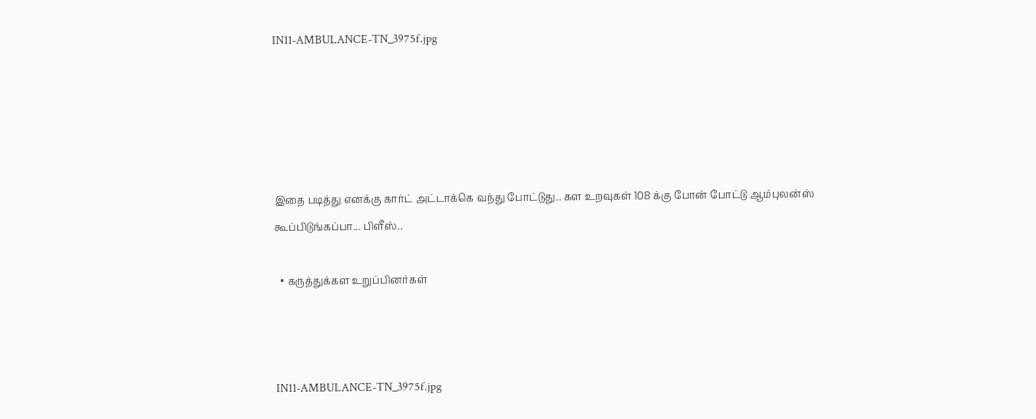IN11-AMBULANCE-TN_3975f.jpg





இதை படித்து எனக்கு கார்ட் அட்டாக்கெ வந்து போட்டுது.. கள உறவுகள் 108 க்கு போன் போட்டு ஆம்புலன்ஸ் கூப்பிடுங்கப்பா... பிளீஸ்..

  • கருத்துக்கள உறுப்பினர்கள்



IN11-AMBULANCE-TN_3975f.jpg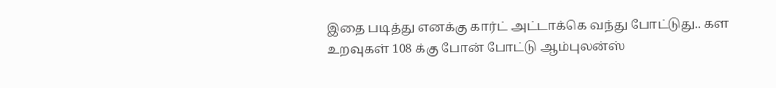இதை படித்து எனக்கு கார்ட் அட்டாக்கெ வந்து போட்டுது.. கள உறவுகள் 108 க்கு போன் போட்டு ஆம்புலன்ஸ்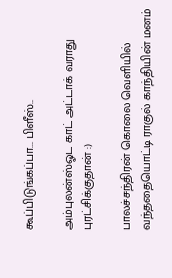கூப்பிடுங்கப்பா... பிளீஸ்..

அம்புலன்ஸ்ஓட காட் அட்டாக் வராது புரட்சிக்குதான் :)

பாலச்சந்திரன் கொலை வெளியில் வந்ததையொட்டி ராகுல் காந்தியின் மனம்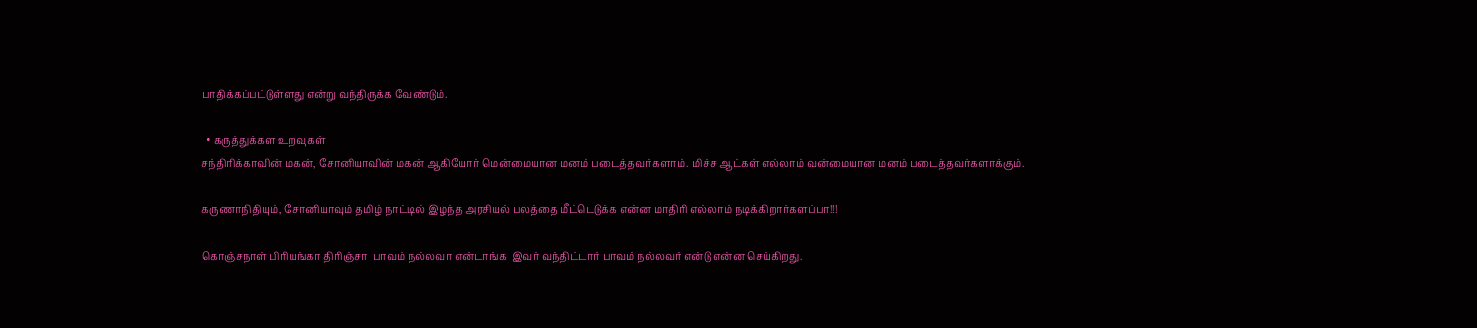பாதிக்கப்பட்டுள்ளது என்று வந்திருக்க வேண்டும்.

  • கருத்துக்கள உறவுகள்
சந்திரிக்காவின் மகன், சோனியாவின் மகன் ஆகியோர் மென்மையான மனம் படைத்தவர்களாம். மிச்ச ஆட்கள் எல்லாம் வன்மையான மனம் படைத்தவர்களாக்கும்.

கருணாநிதியும், சோனியாவும் தமிழ் நாட்டில் இழந்த அரசியல் பலத்தை மீட்டெடுக்க என்ன மாதிரி எல்லாம் நடிக்கிறார்களப்பா!!!

கொஞ்சநாள் பிரியங்கா திரிஞ்சா  பாவம் நல்லவா என்டாங்க  இவர் வந்திட்டார் பாவம் நல்லவர் என்டு என்ன செய்கிறது.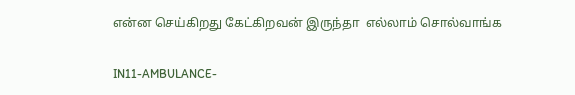என்ன செய்கிறது கேட்கிறவன் இருந்தா  எல்லாம் சொல்வாங்க

IN11-AMBULANCE-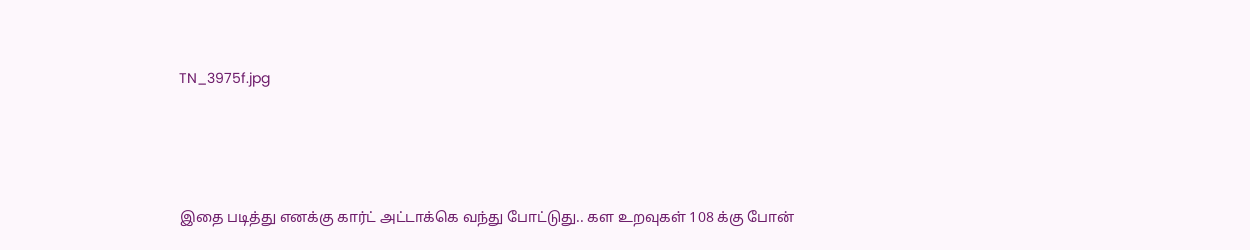TN_3975f.jpg





இதை படித்து எனக்கு கார்ட் அட்டாக்கெ வந்து போட்டுது.. கள உறவுகள் 108 க்கு போன்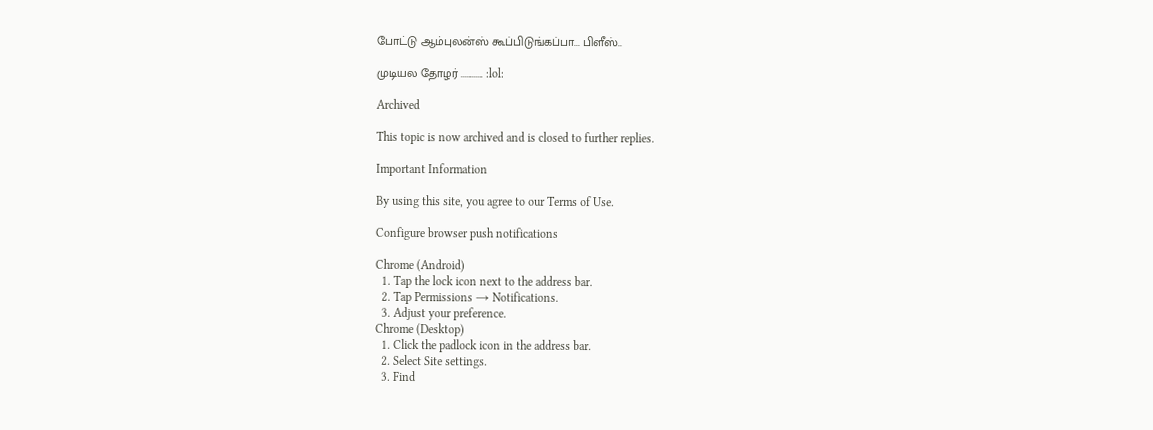போட்டு ஆம்புலன்ஸ் கூப்பிடுங்கப்பா... பிளீஸ்..

முடியல தோழர் ............ :lol:

Archived

This topic is now archived and is closed to further replies.

Important Information

By using this site, you agree to our Terms of Use.

Configure browser push notifications

Chrome (Android)
  1. Tap the lock icon next to the address bar.
  2. Tap Permissions → Notifications.
  3. Adjust your preference.
Chrome (Desktop)
  1. Click the padlock icon in the address bar.
  2. Select Site settings.
  3. Find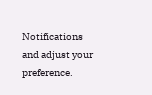Notifications and adjust your preference.